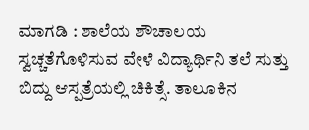ಮಾಗಡಿ : ಶಾಲೆಯ ಶೌಚಾಲಯ ಸ್ವಚ್ಚತೆಗೊಳಿಸುವ ವೇಳೆ ವಿದ್ಯಾರ್ಥಿನಿ ತಲೆ ಸುತ್ತು ಬಿದ್ದು ಆಸ್ಪತ್ರೆಯಲ್ಲಿ ಚಿಕಿತ್ಸೆ. ತಾಲೂಕಿನ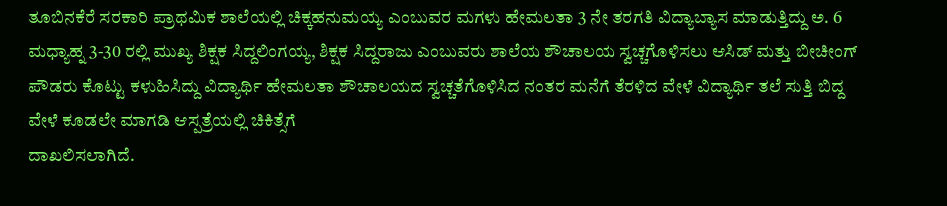ತೂಬಿನಕೆರೆ ಸರಕಾರಿ ಪ್ರಾಥಮಿಕ ಶಾಲೆಯಲ್ಲಿ ಚಿಕ್ಕಹನುಮಯ್ಯ ಎಂಬುವರ ಮಗಳು ಹೇಮಲತಾ 3 ನೇ ತರಗತಿ ವಿದ್ಯಾಬ್ಯಾಸ ಮಾಡುತ್ತಿದ್ದು ಅ. 6 ಮಧ್ಯಾಹ್ನ 3-30 ರಲ್ಲಿ ಮುಖ್ಯ ಶಿಕ್ಷಕ ಸಿದ್ದಲಿಂಗಯ್ಯ, ಶಿಕ್ಷಕ ಸಿದ್ದರಾಜು ಎಂಬುವರು ಶಾಲೆಯ ಶೌಚಾಲಯ ಸ್ವಚ್ಚಗೊಳಿಸಲು ಆಸಿಡ್ ಮತ್ತು ಬೀಚೀಂಗ್ ಪೌಡರು ಕೊಟ್ಟು ಕಳುಹಿಸಿದ್ದು ವಿದ್ಯಾರ್ಥಿ ಹೇಮಲತಾ ಶೌಚಾಲಯದ ಸ್ವಚ್ಚತೆಗೊಳಿಸಿದ ನಂತರ ಮನೆಗೆ ತೆರಳಿದ ವೇಳೆ ವಿದ್ಯಾರ್ಥಿ ತಲೆ ಸುತ್ತಿ ಬಿದ್ದ ವೇಳೆ ಕೂಡಲೇ ಮಾಗಡಿ ಆಸ್ಪತ್ರೆಯಲ್ಲಿ ಚಿಕಿತ್ಸೆಗೆ
ದಾಖಲಿಸಲಾಗಿದೆ.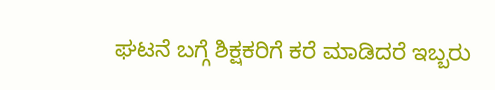ಘಟನೆ ಬಗ್ಗೆ ಶಿಕ್ಷಕರಿಗೆ ಕರೆ ಮಾಡಿದರೆ ಇಬ್ಬರು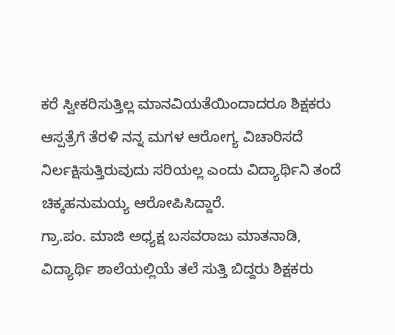ಕರೆ ಸ್ವೀಕರಿಸುತ್ತಿಲ್ಲ ಮಾನವಿಯತೆಯಿಂದಾದರೂ ಶಿಕ್ಷಕರು ಆಸ್ಪತ್ರೆಗೆ ತೆರಳಿ ನನ್ನ ಮಗಳ ಆರೋಗ್ಯ ವಿಚಾರಿಸದೆ ನಿರ್ಲಕ್ಷಿಸುತ್ತಿರುವುದು ಸರಿಯಲ್ಲ ಎಂದು ವಿದ್ಯಾರ್ಥಿನಿ ತಂದೆ ಚಿಕ್ಕಹನುಮಯ್ಯ ಆರೋಪಿಸಿದ್ದಾರೆ.
ಗ್ರಾ.ಪಂ. ಮಾಜಿ ಅಧ್ಯಕ್ಷ ಬಸವರಾಜು ಮಾತನಾಡಿ, ವಿದ್ಯಾರ್ಥಿ ಶಾಲೆಯಲ್ಲಿಯೆ ತಲೆ ಸುತ್ತಿ ಬಿದ್ದರು ಶಿಕ್ಷಕರು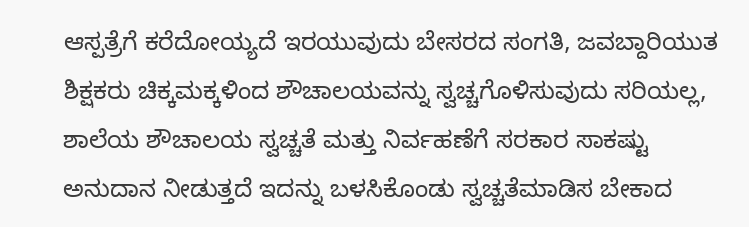ಆಸ್ಪತ್ರೆಗೆ ಕರೆದೋಯ್ಯದೆ ಇರಯುವುದು ಬೇಸರದ ಸಂಗತಿ, ಜವಬ್ದಾರಿಯುತ ಶಿಕ್ಷಕರು ಚಿಕ್ಕಮಕ್ಕಳಿಂದ ಶೌಚಾಲಯವನ್ನು ಸ್ವಚ್ಚಗೊಳಿಸುವುದು ಸರಿಯಲ್ಲ, ಶಾಲೆಯ ಶೌಚಾಲಯ ಸ್ವಚ್ಚತೆ ಮತ್ತು ನಿರ್ವಹಣೆಗೆ ಸರಕಾರ ಸಾಕಷ್ಟು ಅನುದಾನ ನೀಡುತ್ತದೆ ಇದನ್ನು ಬಳಸಿಕೊಂಡು ಸ್ವಚ್ಚತೆಮಾಡಿಸ ಬೇಕಾದ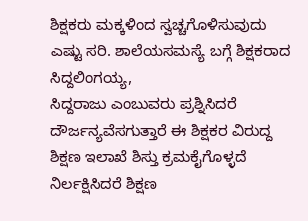ಶಿಕ್ಷಕರು ಮಕ್ಕಳಿಂದ ಸ್ವಚ್ಚಗೊಳಿಸುವುದು ಎಷ್ಟು ಸರಿ. ಶಾಲೆಯಸಮಸ್ಯೆ ಬಗ್ಗೆ ಶಿಕ್ಷಕರಾದ ಸಿದ್ದಲಿಂಗಯ್ಯ,
ಸಿದ್ದರಾಜು ಎಂಬುವರು ಪ್ರಶ್ನಿಸಿದರೆ ದೌರ್ಜನ್ಯವೆಸಗುತ್ತಾರೆ ಈ ಶಿಕ್ಷಕರ ವಿರುದ್ದ ಶಿಕ್ಷಣ ಇಲಾಖೆ ಶಿಸ್ತು ಕ್ರಮಕೈಗೊಳ್ಳದೆ ನಿರ್ಲಕ್ಷಿಸಿದರೆ ಶಿಕ್ಷಣ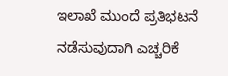ಇಲಾಖೆ ಮುಂದೆ ಪ್ರತಿಭಟನೆ ನಡೆಸುವುದಾಗಿ ಎಚ್ಚರಿಕೆ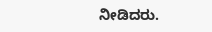ನೀಡಿದರು.